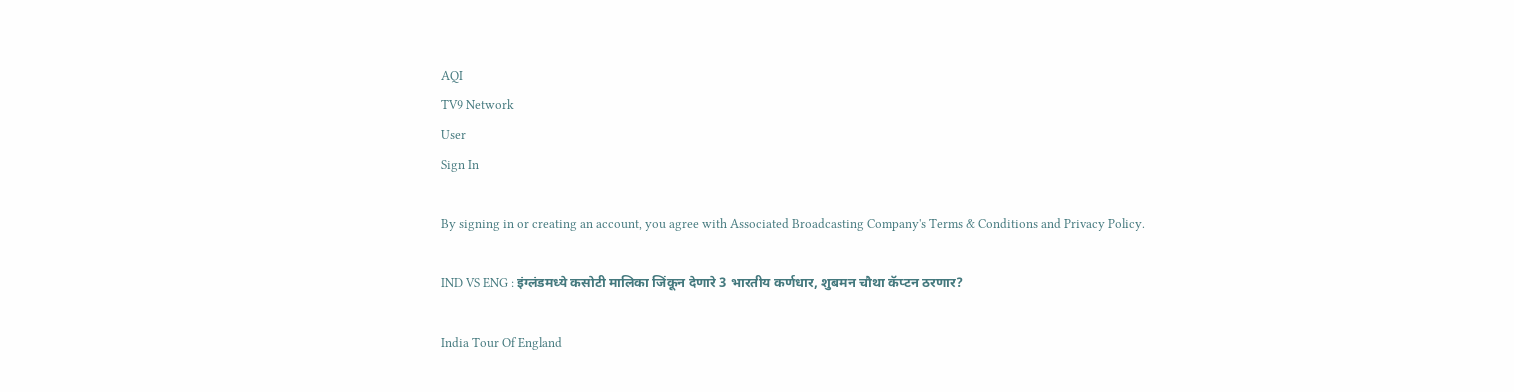AQI
TV9 Network
User
Sign In

By signing in or creating an account, you agree with Associated Broadcasting Company's Terms & Conditions and Privacy Policy.

IND VS ENG : इंग्लंडमध्ये कसोटी मालिका जिंकून देणारे 3 भारतीय कर्णधार, शुबमन चौथा कॅप्टन ठरणार?

India Tour Of England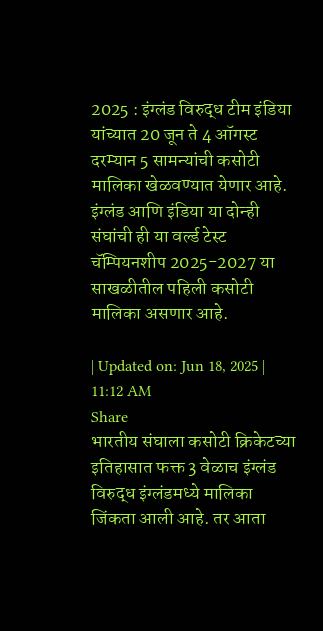2025 : इंग्लंड विरुद्ध टीम इंडिया यांच्यात 20 जून ते 4 ऑगस्ट दरम्यान 5 सामन्यांची कसोटी मालिका खेळवण्यात येणार आहे. इंग्लंड आणि इंडिया या दोन्ही संघांची ही या वर्ल्ड टेस्ट चॅम्पियनशीप 2025-2027 या साखळीतील पहिली कसोटी मालिका असणार आहे.

| Updated on: Jun 18, 2025 | 11:12 AM
Share
भारतीय संघाला कसोटी क्रिकेटच्या इतिहासात फक्त 3 वेळाच इंग्लंड विरुद्ध इंग्लंडमध्ये मालिका जिंकता आली आहे. तर आता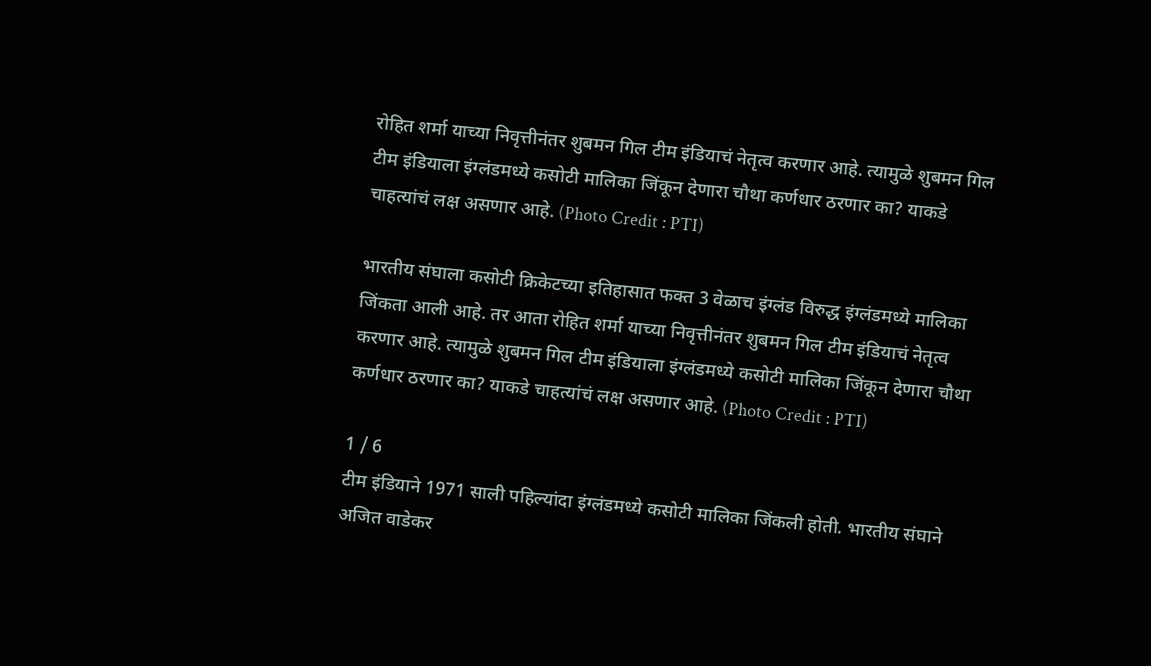रोहित शर्मा याच्या निवृत्तीनंतर शुबमन गिल टीम इंडियाचं नेतृत्व करणार आहे. त्यामुळे शुबमन गिल टीम इंडियाला इंग्लंडमध्ये कसोटी मालिका जिंकून देणारा चौथा कर्णधार ठरणार का? याकडे चाहत्यांचं लक्ष असणार आहे. (Photo Credit : PTI)

भारतीय संघाला कसोटी क्रिकेटच्या इतिहासात फक्त 3 वेळाच इंग्लंड विरुद्ध इंग्लंडमध्ये मालिका जिंकता आली आहे. तर आता रोहित शर्मा याच्या निवृत्तीनंतर शुबमन गिल टीम इंडियाचं नेतृत्व करणार आहे. त्यामुळे शुबमन गिल टीम इंडियाला इंग्लंडमध्ये कसोटी मालिका जिंकून देणारा चौथा कर्णधार ठरणार का? याकडे चाहत्यांचं लक्ष असणार आहे. (Photo Credit : PTI)

1 / 6
टीम इंडियाने 1971 साली पहिल्यांदा इंग्लंडमध्ये कसोटी मालिका जिंकली होती. भारतीय संघाने अजित वाडेकर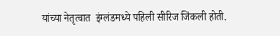यांच्या नेतृत्वात  इंग्लंडमध्ये पहिली सीरिज जिंकली होती.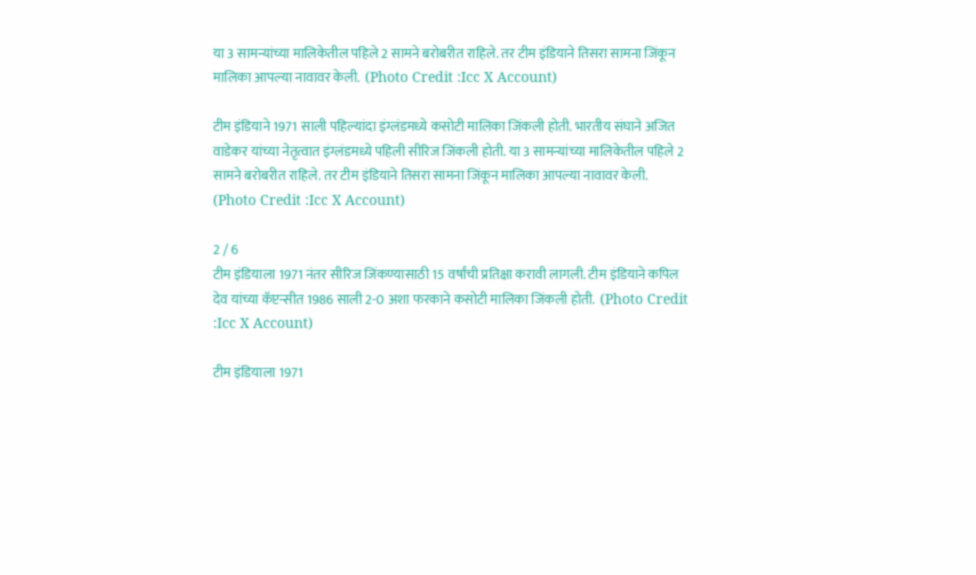या 3 सामन्यांच्या मालिकेतील पहिले 2 सामने बरोबरीत राहिले. तर टीम इंडियाने तिसरा सामना जिंकून मालिका आपल्या नावावर केली.  (Photo Credit :Icc X Account)

टीम इंडियाने 1971 साली पहिल्यांदा इंग्लंडमध्ये कसोटी मालिका जिंकली होती. भारतीय संघाने अजित वाडेकर यांच्या नेतृत्वात इंग्लंडमध्ये पहिली सीरिज जिंकली होती. या 3 सामन्यांच्या मालिकेतील पहिले 2 सामने बरोबरीत राहिले. तर टीम इंडियाने तिसरा सामना जिंकून मालिका आपल्या नावावर केली. (Photo Credit :Icc X Account)

2 / 6
टीम इंडियाला 1971 नंतर सीरिज जिंकण्यासाठी 15 वर्षांची प्रतिक्षा करावी लागली. टीम इंडियाने कपिल देव यांच्या कॅप्टन्सीत 1986 साली 2-0 अशा फरकाने कसोटी मालिका जिंकली होती.  (Photo Credit :Icc X Account)

टीम इंडियाला 1971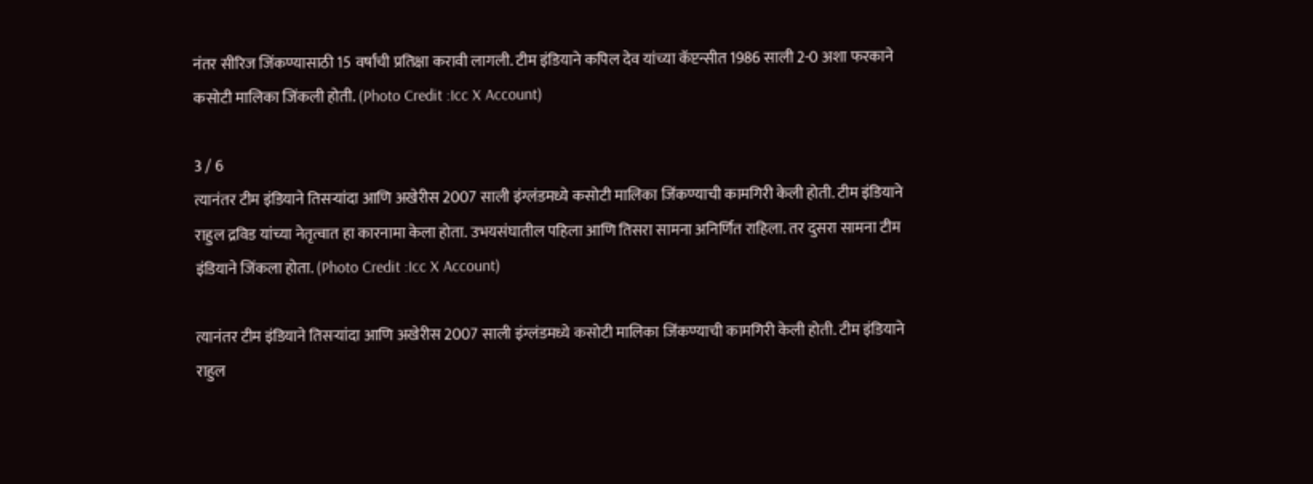नंतर सीरिज जिंकण्यासाठी 15 वर्षांची प्रतिक्षा करावी लागली. टीम इंडियाने कपिल देव यांच्या कॅप्टन्सीत 1986 साली 2-0 अशा फरकाने कसोटी मालिका जिंकली होती. (Photo Credit :Icc X Account)

3 / 6
त्यानंतर टीम इंडियाने तिसऱ्यांदा आणि अखेरीस 2007 साली इंग्लंडमध्ये कसोटी मालिका जिंकण्याची कामगिरी केली होती. टीम इंडियाने राहुल द्रविड यांच्या नेतृत्वात हा कारनामा केला होता. उभयसंघातील पहिला आणि तिसरा सामना अनिर्णित राहिला. तर दुसरा सामना टीम इंडियाने जिंकला होता. (Photo Credit :Icc X Account)

त्यानंतर टीम इंडियाने तिसऱ्यांदा आणि अखेरीस 2007 साली इंग्लंडमध्ये कसोटी मालिका जिंकण्याची कामगिरी केली होती. टीम इंडियाने राहुल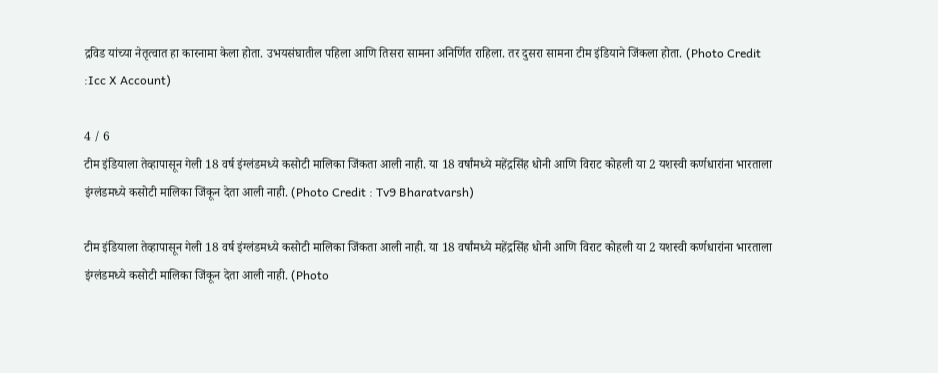द्रविड यांच्या नेतृत्वात हा कारनामा केला होता. उभयसंघातील पहिला आणि तिसरा सामना अनिर्णित राहिला. तर दुसरा सामना टीम इंडियाने जिंकला होता. (Photo Credit :Icc X Account)

4 / 6
टीम इंडियाला तेव्हापासून गेली 18 वर्ष इंग्लंडमध्ये कसोटी मालिका जिंकता आली नाही. या 18 वर्षांमध्ये महेंद्रसिंह धोनी आणि विराट कोहली या 2 यशस्वी कर्णधारांना भारताला इंग्लंडमध्ये कसोटी मालिका जिंकून देता आली नाही. (Photo Credit : Tv9 Bharatvarsh)

टीम इंडियाला तेव्हापासून गेली 18 वर्ष इंग्लंडमध्ये कसोटी मालिका जिंकता आली नाही. या 18 वर्षांमध्ये महेंद्रसिंह धोनी आणि विराट कोहली या 2 यशस्वी कर्णधारांना भारताला इंग्लंडमध्ये कसोटी मालिका जिंकून देता आली नाही. (Photo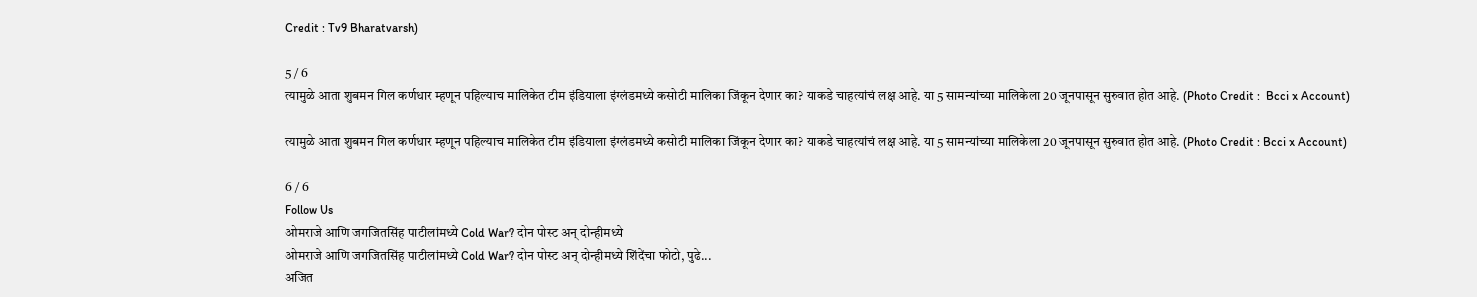Credit : Tv9 Bharatvarsh)

5 / 6
त्यामुळे आता शुबमन गिल कर्णधार म्हणून पहिल्याच मालिकेत टीम इंडियाला इंग्लंडमध्ये कसोटी मालिका जिंकून देणार का? याकडे चाहत्यांचं लक्ष आहे. या 5 सामन्यांच्या मालिकेला 20 जूनपासून सुरुवात होत आहे. (Photo Credit :  Bcci x Account)

त्यामुळे आता शुबमन गिल कर्णधार म्हणून पहिल्याच मालिकेत टीम इंडियाला इंग्लंडमध्ये कसोटी मालिका जिंकून देणार का? याकडे चाहत्यांचं लक्ष आहे. या 5 सामन्यांच्या मालिकेला 20 जूनपासून सुरुवात होत आहे. (Photo Credit : Bcci x Account)

6 / 6
Follow Us
ओमराजे आणि जगजितसिंह पाटीलांमध्ये Cold War? दोन पोस्ट अन् दोन्हीमध्ये
ओमराजे आणि जगजितसिंह पाटीलांमध्ये Cold War? दोन पोस्ट अन् दोन्हीमध्ये शिंदेंचा फोटो, पुढे...
अजित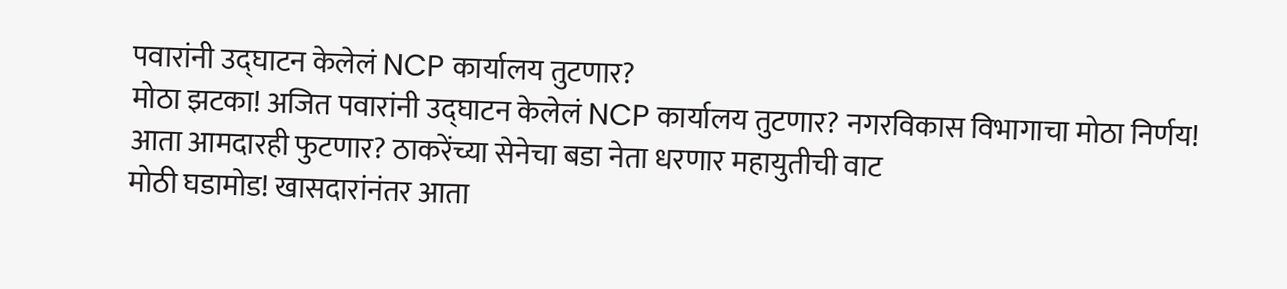पवारांनी उद्घाटन केलेलं NCP कार्यालय तुटणार?
मोठा झटका! अजित पवारांनी उद्घाटन केलेलं NCP कार्यालय तुटणार? नगरविकास विभागाचा मोठा निर्णय!
आता आमदारही फुटणार? ठाकरेंच्या सेनेचा बडा नेता धरणार महायुतीची वाट
मोठी घडामोड! खासदारांनंतर आता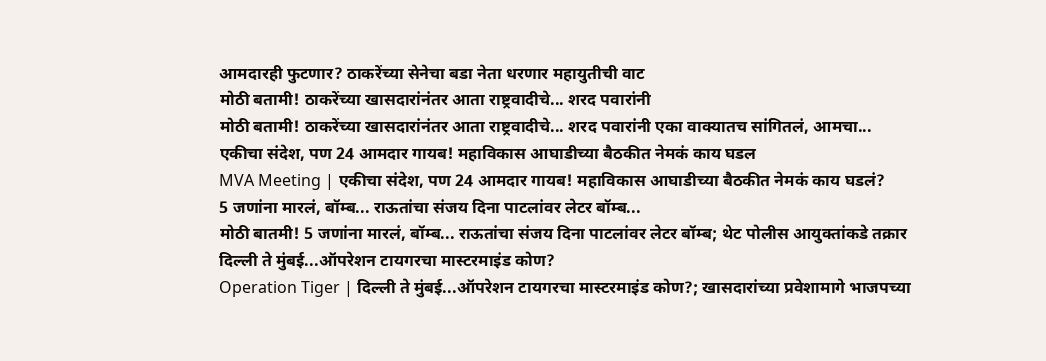आमदारही फुटणार? ठाकरेंच्या सेनेचा बडा नेता धरणार महायुतीची वाट
मोठी बतामी! ठाकरेंच्या खासदारांनंतर आता राष्ट्रवादीचे... शरद पवारांनी
मोठी बतामी! ठाकरेंच्या खासदारांनंतर आता राष्ट्रवादीचे... शरद पवारांनी एका वाक्यातच सांगितलं, आमचा...
एकीचा संदेश, पण 24 आमदार गायब! महाविकास आघाडीच्या बैठकीत नेमकं काय घडल
MVA Meeting | एकीचा संदेश, पण 24 आमदार गायब! महाविकास आघाडीच्या बैठकीत नेमकं काय घडलं?
5 जणांना मारलं, बॉम्ब... राऊतांचा संजय दिना पाटलांवर लेटर बॉम्ब...
मोठी बातमी! 5 जणांना मारलं, बॉम्ब... राऊतांचा संजय दिना पाटलांवर लेटर बॉम्ब; थेट पोलीस आयुक्तांकडे तक्रार
दिल्ली ते मुंबई...ऑपरेशन टायगरचा मास्टरमाइंड कोण?
Operation Tiger | दिल्ली ते मुंबई...ऑपरेशन टायगरचा मास्टरमाइंड कोण?; खासदारांच्या प्रवेशामागे भाजपच्या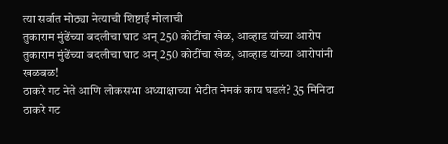त्या सर्वात मोठ्या नेत्याची शिष्टाई मोलाची
तुकाराम मुंढेंच्या बदलीचा घाट अन् 250 कोटींचा खेळ, आव्हाड यांच्या आरोप
तुकाराम मुंढेंच्या बदलीचा घाट अन् 250 कोटींचा खेळ, आव्हाड यांच्या आरोपांनी खळबळ!
ठाकरे गट नेते आणि लोकसभा अध्याक्षाच्या भेटीत नेमकं काय घडलं? 35 मिनिटा
ठाकरे गट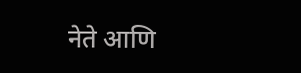नेते आणि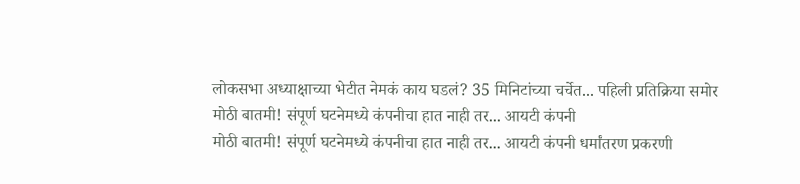लोकसभा अध्याक्षाच्या भेटीत नेमकं काय घडलं? 35 मिनिटांच्या चर्चेत... पहिली प्रतिक्रिया समोर
मोठी बातमी! संपूर्ण घटनेमध्ये कंपनीचा हात नाही तर... आयटी कंपनी
मोठी बातमी! संपूर्ण घटनेमध्ये कंपनीचा हात नाही तर... आयटी कंपनी धर्मांतरण प्रकरणी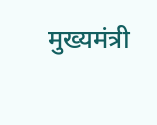मुख्यमंत्री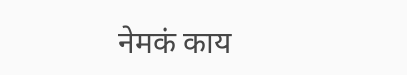नेमकं काय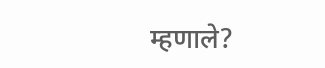म्हणाले?